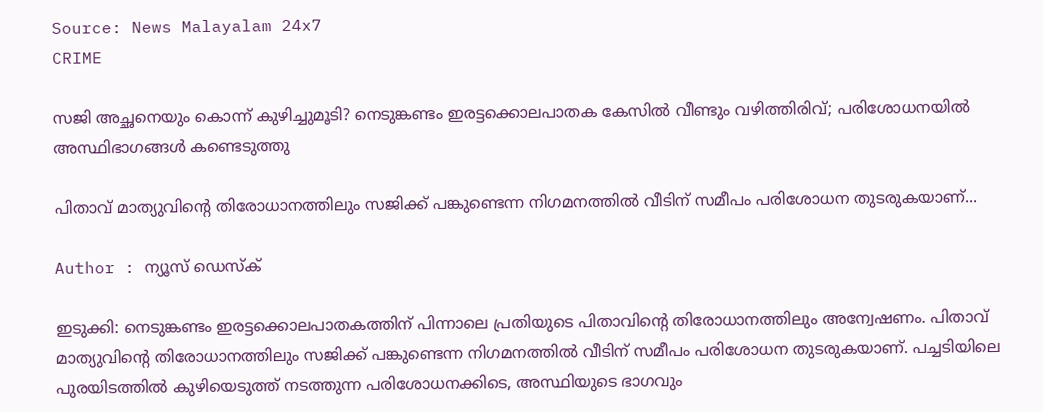Source: News Malayalam 24x7
CRIME

സജി അച്ഛനെയും കൊന്ന് കുഴിച്ചുമൂടി? നെടുങ്കണ്ടം ഇരട്ടക്കൊലപാതക കേസിൽ വീണ്ടും വഴിത്തിരിവ്; പരിശോധനയിൽ അസ്ഥിഭാഗങ്ങൾ കണ്ടെടുത്തു

പിതാവ് മാത്യുവിന്റെ തിരോധാനത്തിലും സജിക്ക് പങ്കുണ്ടെന്ന നിഗമനത്തിൽ വീടിന് സമീപം പരിശോധന തുടരുകയാണ്...

Author : ന്യൂസ് ഡെസ്ക്

ഇടുക്കി: നെടുങ്കണ്ടം ഇരട്ടക്കൊലപാതകത്തിന് പിന്നാലെ പ്രതിയുടെ പിതാവിന്റെ തിരോധാനത്തിലും അന്വേഷണം. പിതാവ് മാത്യുവിന്റെ തിരോധാനത്തിലും സജിക്ക് പങ്കുണ്ടെന്ന നിഗമനത്തിൽ വീടിന് സമീപം പരിശോധന തുടരുകയാണ്. പച്ചടിയിലെ പുരയിടത്തിൽ കുഴിയെടുത്ത് നടത്തുന്ന പരിശോധനക്കിടെ, അസ്ഥിയുടെ ഭാഗവും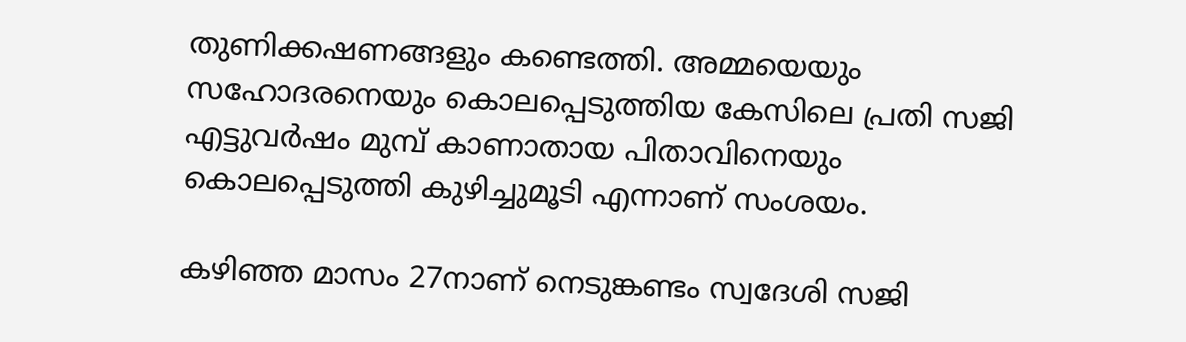തുണിക്കഷണങ്ങളും കണ്ടെത്തി. അമ്മയെയും സഹോദരനെയും കൊലപ്പെടുത്തിയ കേസിലെ പ്രതി സജി എട്ടുവർഷം മുമ്പ് കാണാതായ പിതാവിനെയും കൊലപ്പെടുത്തി കുഴിച്ചുമൂടി എന്നാണ് സംശയം.

കഴിഞ്ഞ മാസം 27നാണ് നെടുങ്കണ്ടം സ്വദേശി സജി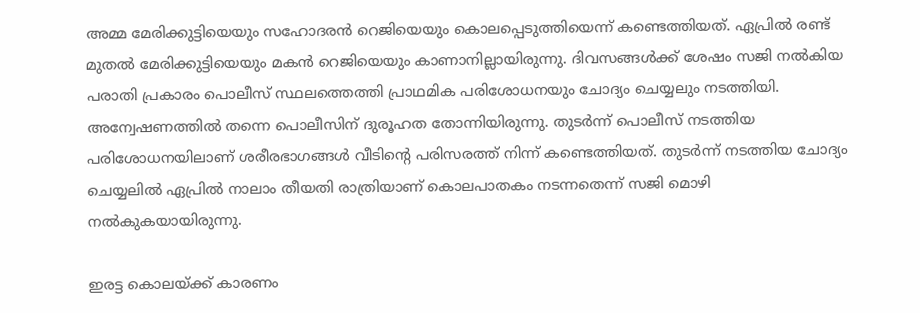അമ്മ മേരിക്കുട്ടിയെയും സഹോദരൻ റെജിയെയും കൊലപ്പെടുത്തിയെന്ന് കണ്ടെത്തിയത്. ഏപ്രിൽ രണ്ട് മുതൽ മേരിക്കുട്ടിയെയും മകൻ റെജിയെയും കാണാനില്ലായിരുന്നു. ദിവസങ്ങൾക്ക് ശേഷം സജി നൽകിയ പരാതി പ്രകാരം പൊലീസ് സ്ഥലത്തെത്തി പ്രാഥമിക പരിശോധനയും ചോദ്യം ചെയ്യലും നടത്തിയി. അന്വേഷണത്തിൽ തന്നെ പൊലീസിന് ദുരൂഹത തോന്നിയിരുന്നു. തുടർന്ന് പൊലീസ് നടത്തിയ പരിശോധനയിലാണ് ശരീരഭാഗങ്ങൾ വീടിൻ്റെ പരിസരത്ത് നിന്ന് കണ്ടെത്തിയത്. തുടർന്ന് നടത്തിയ ചോദ്യം ചെയ്യലിൽ ഏപ്രിൽ നാലാം തീയതി രാത്രിയാണ് കൊലപാതകം നടന്നതെന്ന് സജി മൊഴി നൽകുകയായിരുന്നു.

ഇരട്ട കൊലയ്ക്ക് കാരണം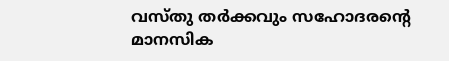വസ്തു തർക്കവും സഹോദരന്റെ മാനസിക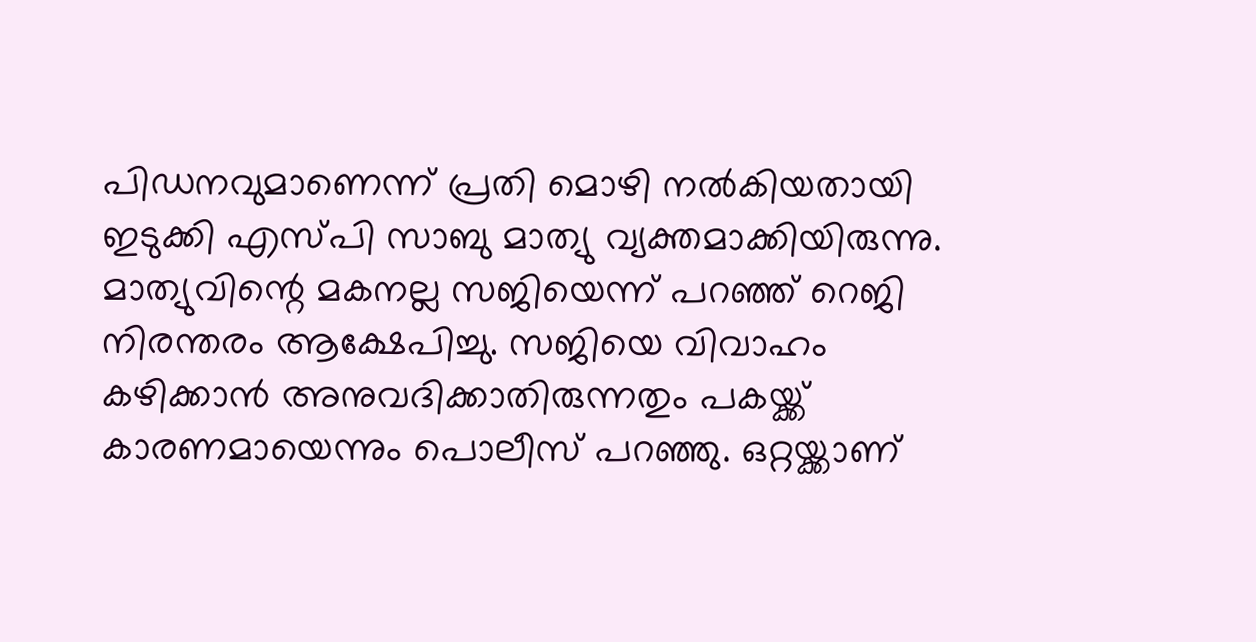പിഡനവുമാണെന്ന് പ്രതി മൊഴി നൽകിയതായി ഇടുക്കി എസ്പി സാബു മാത്യു വ്യക്തമാക്കിയിരുന്നു. മാത്യുവിന്റെ മകനല്ല സജിയെന്ന് പറഞ്ഞ് റെജി നിരന്തരം ആക്ഷേപിച്ചു. സജിയെ വിവാഹം കഴിക്കാൻ അനുവദിക്കാതിരുന്നതും പകയ്ക്ക് കാരണമായെന്നും പൊലീസ് പറഞ്ഞു. ഒറ്റയ്ക്കാണ്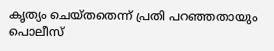കൃത്യം ചെയ്തതെന്ന് പ്രതി പറഞ്ഞതായും പൊലീസ്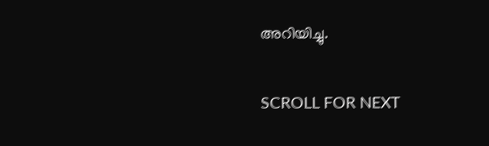അറിയിച്ചു.

SCROLL FOR NEXT